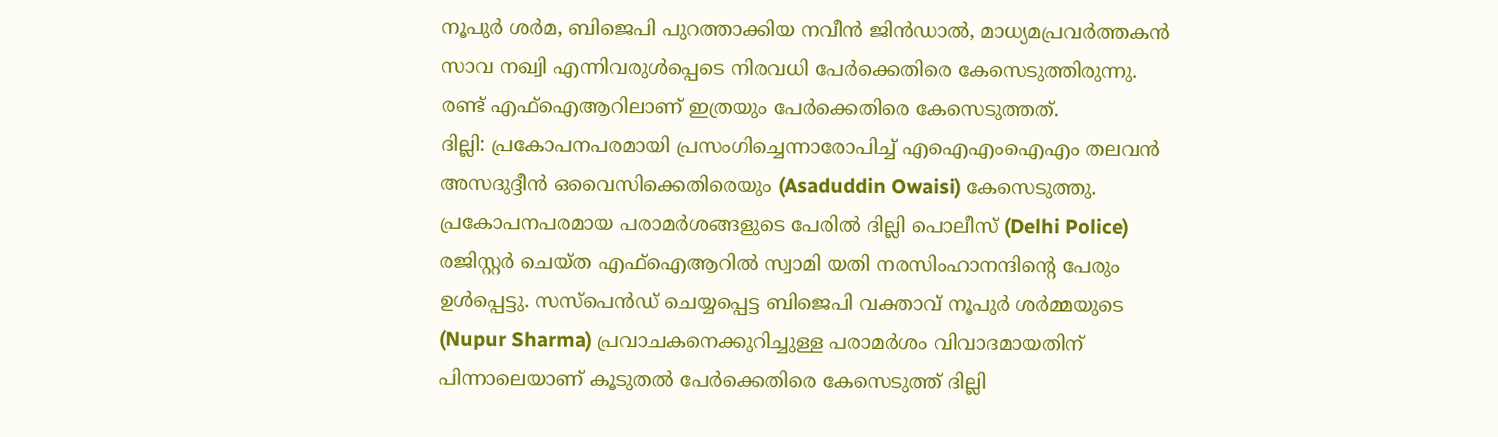നൂപുർ ശർമ, ബിജെപി പുറത്താക്കിയ നവീൻ ജിൻഡാൽ, മാധ്യമപ്രവർത്തകൻ സാവ നഖ്വി എന്നിവരുൾപ്പെടെ നിരവധി പേർക്കെതിരെ കേസെടുത്തിരുന്നു. രണ്ട് എഫ്ഐആറിലാണ് ഇത്രയും പേർക്കെതിരെ കേസെടുത്തത്.
ദില്ലി: പ്രകോപനപരമായി പ്രസംഗിച്ചെന്നാരോപിച്ച് എഐഎംഐഎം തലവൻ അസദുദ്ദീൻ ഒവൈസിക്കെതിരെയും (Asaduddin Owaisi) കേസെടുത്തു. പ്രകോപനപരമായ പരാമർശങ്ങളുടെ പേരിൽ ദില്ലി പൊലീസ് (Delhi Police) രജിസ്റ്റർ ചെയ്ത എഫ്ഐആറിൽ സ്വാമി യതി നരസിംഹാനന്ദിന്റെ പേരും ഉൾപ്പെട്ടു. സസ്പെൻഡ് ചെയ്യപ്പെട്ട ബിജെപി വക്താവ് നൂപുർ ശർമ്മയുടെ (Nupur Sharma) പ്രവാചകനെക്കുറിച്ചുള്ള പരാമർശം വിവാദമായതിന് പിന്നാലെയാണ് കൂടുതൽ പേർക്കെതിരെ കേസെടുത്ത് ദില്ലി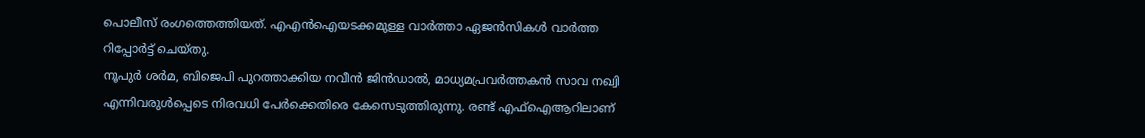പൊലീസ് രംഗത്തെത്തിയത്. എഎൻഐയടക്കമുള്ള വാർത്താ ഏജൻസികൾ വാർത്ത റിപ്പോർട്ട് ചെയ്തു.
നൂപുർ ശർമ, ബിജെപി പുറത്താക്കിയ നവീൻ ജിൻഡാൽ, മാധ്യമപ്രവർത്തകൻ സാവ നഖ്വി എന്നിവരുൾപ്പെടെ നിരവധി പേർക്കെതിരെ കേസെടുത്തിരുന്നു. രണ്ട് എഫ്ഐആറിലാണ്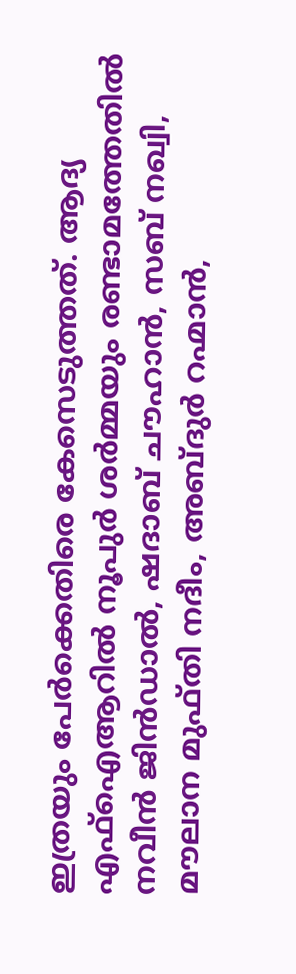ഇത്രയും പേർക്കെതിരെ കേസെടുത്തത്. ആദ്യ എഫ്ഐആറിൽ നൂപുർ ശർമ്മയും രണ്ടാമത്തേതിൽ നവീൻ ജിൻഡാൽ, ഷദാബ് ചൗഹാൻ, സബ് നഖ്വി, മൗലാന മുഫ്തി നദീം, അബ്ദുർ റഹ്മാൻ,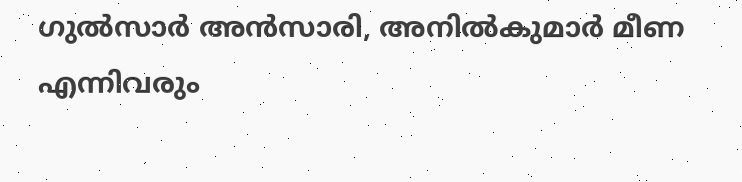ഗുൽസാർ അൻസാരി, അനിൽകുമാർ മീണ എന്നിവരും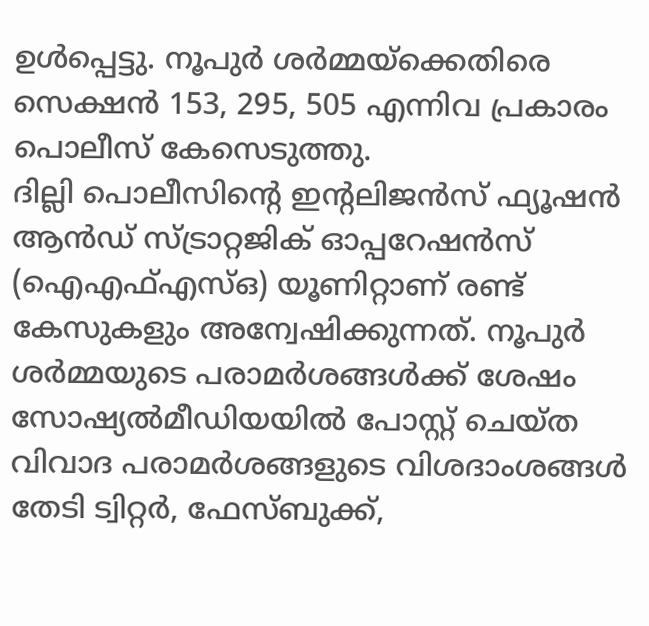ഉൾപ്പെട്ടു. നൂപുർ ശർമ്മയ്ക്കെതിരെ സെക്ഷൻ 153, 295, 505 എന്നിവ പ്രകാരം പൊലീസ് കേസെടുത്തു.
ദില്ലി പൊലീസിന്റെ ഇന്റലിജൻസ് ഫ്യൂഷൻ ആൻഡ് സ്ട്രാറ്റജിക് ഓപ്പറേഷൻസ് (ഐഎഫ്എസ്ഒ) യൂണിറ്റാണ് രണ്ട് കേസുകളും അന്വേഷിക്കുന്നത്. നൂപുർ ശർമ്മയുടെ പരാമർശങ്ങൾക്ക് ശേഷം സോഷ്യൽമീഡിയയിൽ പോസ്റ്റ് ചെയ്ത വിവാദ പരാമർശങ്ങളുടെ വിശദാംശങ്ങൾ തേടി ട്വിറ്റർ, ഫേസ്ബുക്ക്,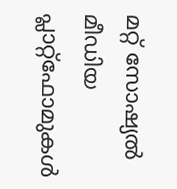മറ്റ് സോഷ്യൽ മീഡിയ പ്ലാറ്റ്ഫോമുകൾ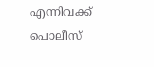എന്നിവക്ക് പൊലീസ്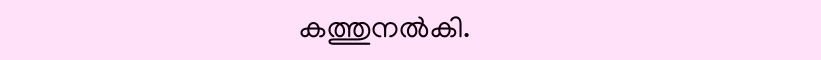കത്തുനൽകി.